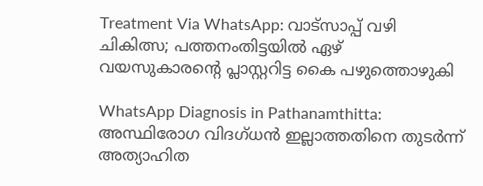Treatment Via WhatsApp: വാട്സാപ്പ് വഴി ചികിത്സ; പത്തനംതിട്ടയിൽ ഏഴ് വയസുകാരന്റെ പ്ലാസ്റ്ററിട്ട കൈ പഴുത്തൊഴുകി

WhatsApp Diagnosis in Pathanamthitta: അസ്ഥിരോഗ വിദഗ്ധൻ ഇല്ലാത്തതിനെ തുടർന്ന് അത്യാഹിത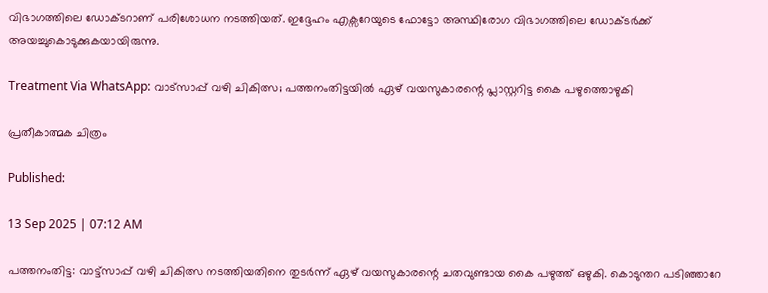വിഭാഗത്തിലെ ഡോക്‌ടറാണ് പരിശോധന നടത്തിയത്. ഇദ്ദേഹം എക്സറേയുടെ ഫോട്ടോ അസ്ഥിരോഗ വിഭാഗത്തിലെ ഡോക്ടർക്ക് അയച്ചുകൊടുക്കുകയായിരുന്നു.

Treatment Via WhatsApp: വാട്സാപ്പ് വഴി ചികിത്സ; പത്തനംതിട്ടയിൽ ഏഴ് വയസുകാരന്റെ പ്ലാസ്റ്ററിട്ട കൈ പഴുത്തൊഴുകി

പ്രതീകാത്മക ചിത്രം

Published:

13 Sep 2025 | 07:12 AM

പത്തനംതിട്ട: വാട്ട്സാപ്പ് വഴി ചികിത്സ നടത്തിയതിനെ തുടർന്ന് ഏഴ് വയസുകാരന്റെ ചതവുണ്ടായ കൈ പഴുത്ത് ഒഴുകി. കൊടുന്തറ പടിഞ്ഞാറേ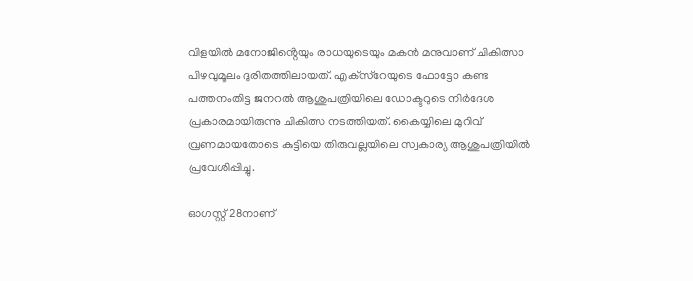വിളയിൽ മനോജിൻ്റെയും രാധയുടെയും മകൻ മനുവാണ് ചികിത്സാ പിഴവുമൂലം ദുരിതത്തിലായത്. എക്‌സ്‌റേയുടെ ഫോട്ടോ കണ്ട പത്തനംതിട്ട ജനറൽ ആശുപത്രിയിലെ ഡോക്ടറുടെ നിർദേശ പ്രകാരമായിരുന്നു ചികിത്സ നടത്തിയത്. കൈയ്യിലെ മുറിവ് വ്രണമായതോടെ കുട്ടിയെ തിരുവല്ലയിലെ സ്വകാര്യ ആശുപത്രിയിൽ പ്രവേശിപ്പിച്ചു.

ഓഗസ്റ്റ് 28നാണ്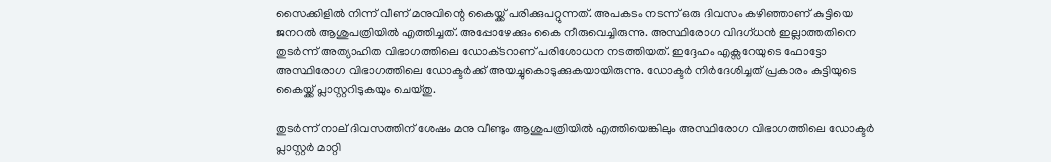സൈക്കിളിൽ നിന്ന് വീണ് മനുവിന്റെ കൈയ്ക്ക് പരിക്കുപറ്റുന്നത്. അപകടം നടന്ന് ഒരു ദിവസം കഴിഞ്ഞാണ് കുട്ടിയെ ജനറൽ ആശുപത്രിയിൽ എത്തിച്ചത്. അപ്പോഴേക്കും കൈ നീരുവെച്ചിരുന്നു. അസ്ഥിരോഗ വിദഗ്ധൻ ഇല്ലാത്തതിനെ തുടർന്ന് അത്യാഹിത വിഭാഗത്തിലെ ഡോക്‌ടറാണ് പരിശോധന നടത്തിയത്. ഇദ്ദേഹം എക്സറേയുടെ ഫോട്ടോ അസ്ഥിരോഗ വിഭാഗത്തിലെ ഡോക്ടർക്ക് അയച്ചുകൊടുക്കുകയായിരുന്നു. ഡോക്ടർ നിർദേശിച്ചത് പ്രകാരം കുട്ടിയുടെ കൈയ്ക്ക് പ്ലാസ്റ്ററിടുകയും ചെയ്തു.

തുടർന്ന് നാല് ദിവസത്തിന് ശേഷം മനു വീണ്ടും ആശുപത്രിയിൽ എത്തിയെങ്കിലും അസ്ഥിരോഗ വിഭാഗത്തിലെ ഡോക്ടർ പ്ലാസ്റ്റർ മാറ്റി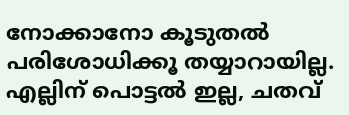നോക്കാനോ കൂടുതൽ പരിശോധിക്കൂ തയ്യാറായില്ല. എല്ലിന് പൊട്ടൽ ഇല്ല, ചതവ്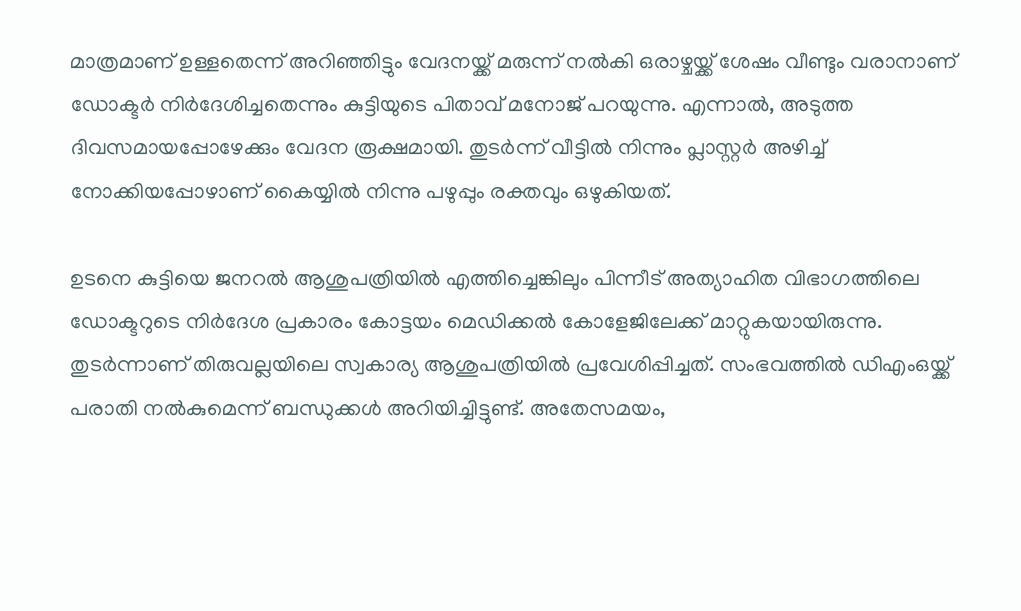മാത്രമാണ് ഉള്ളതെന്ന് അറിഞ്ഞിട്ടും വേദനയ്ക്ക് മരുന്ന് നൽകി ഒരാഴ്ചയ്ക്ക് ശേഷം വീണ്ടും വരാനാണ് ഡോക്ടർ നിർദേശിച്ചതെന്നും കുട്ടിയുടെ പിതാവ് മനോജ് പറയുന്നു. എന്നാൽ, അടുത്ത ദിവസമായപ്പോഴേക്കും വേദന രൂക്ഷമായി. തുടർന്ന് വീട്ടിൽ നിന്നും പ്ലാസ്റ്റർ അഴിച്ച് നോക്കിയപ്പോഴാണ് കൈയ്യിൽ നിന്നു പഴുപ്പും രക്തവും ഒഴുകിയത്.

ഉടനെ കുട്ടിയെ ജനറൽ ആശുപത്രിയിൽ എത്തിച്ചെങ്കിലും പിന്നീട് അത്യാഹിത വിഭാഗത്തിലെ ഡോക്ടറുടെ നിർദേശ പ്രകാരം കോട്ടയം മെഡിക്കൽ കോളേജിലേക്ക് മാറ്റുകയായിരുന്നു. തുടർന്നാണ് തിരുവല്ലയിലെ സ്വകാര്യ ആശുപത്രിയിൽ പ്രവേശിപ്പിച്ചത്. സംഭവത്തിൽ ഡിഎംഒയ്ക്ക് പരാതി നൽകുമെന്ന് ബന്ധുക്കൾ അറിയിച്ചിട്ടുണ്ട്. അതേസമയം,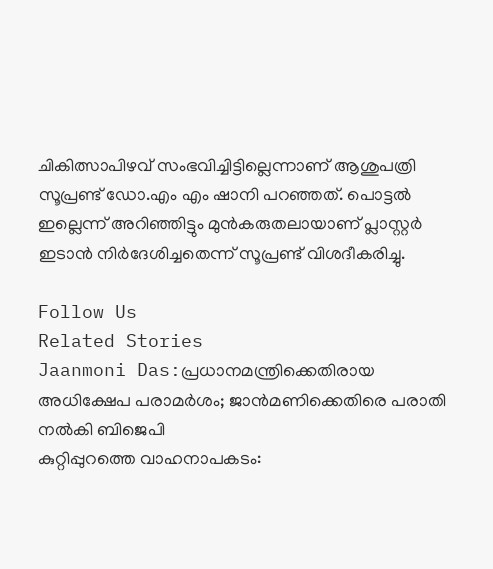ചികിത്സാപിഴവ് സംഭവിച്ചിട്ടില്ലെന്നാണ് ആശുപത്രി സൂപ്രണ്ട് ഡോ.എം എം ഷാനി പറഞ്ഞത്. പൊട്ടൽ ഇല്ലെന്ന് അറിഞ്ഞിട്ടും മുൻകരുതലായാണ് പ്ലാസ്റ്റർ ഇടാൻ നിർദേശിച്ചതെന്ന് സൂപ്രണ്ട് വിശദീകരിച്ചു.

Follow Us
Related Stories
Jaanmoni Das:പ്രധാനമന്ത്രിക്കെതിരായ അധിക്ഷേപ പരാമര്‍ശം; ജാന്‍മണിക്കെതിരെ പരാതി നല്‍കി ബിജെപി
കുറ്റിപ്പുറത്തെ വാഹനാപകടം: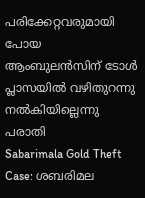പരിക്കേറ്റവരുമായി പോയ ആംബുലൻസിന് ടോൾ പ്ലാസയിൽ വഴിതുറന്നു നൽകിയില്ലെന്നു പരാതി
Sabarimala Gold Theft Case: ശബരിമല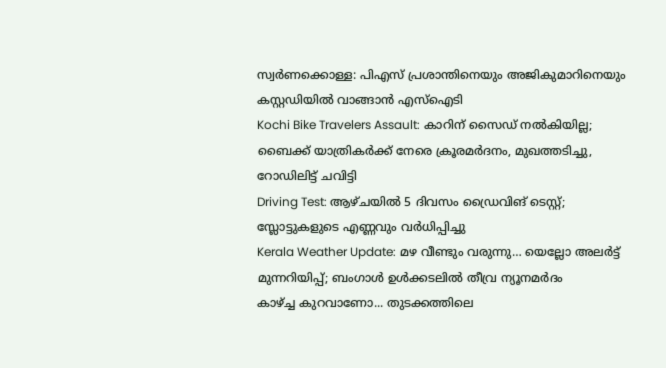സ്വർണക്കൊള്ള: പിഎസ് പ്രശാന്തിനെയും അജികുമാറിനെയും കസ്റ്റഡിയിൽ വാങ്ങാൻ എസ്ഐടി
Kochi Bike Travelers Assault: കാറിന് സൈഡ് നൽകിയില്ല; ബൈക്ക് യാത്രികർക്ക് നേരെ ക്രൂരമർദനം, മുഖത്തടിച്ചു, റോഡിലിട്ട് ചവിട്ടി
Driving Test: ആഴ്ചയിൽ 5 ദിവസം ഡ്രൈവിങ് ടെസ്റ്റ്; സ്ലോട്ടുകളുടെ എണ്ണവും വർധിപ്പിച്ചു
Kerala Weather Update: മഴ വീണ്ടും വരുന്നു… യെല്ലോ അലർട്ട് മുന്നറിയിപ്പ്; ബംഗാൾ ഉൾക്കടലിൽ തീവ്ര ന്യൂനമർദം
കാഴ്ച്ച കുറവാണോ... തുടക്കത്തിലെ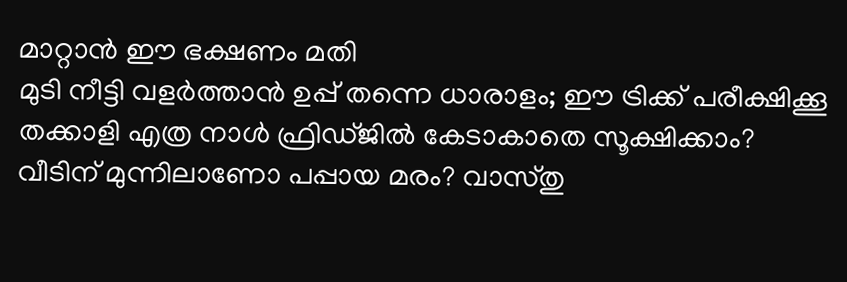മാറ്റാൻ ഈ ഭക്ഷണം മതി
മുടി നീട്ടി വളര്‍ത്താന്‍ ഉപ്പ് തന്നെ ധാരാളം; ഈ ട്രിക്ക് പരീക്ഷിക്കൂ
തക്കാളി എത്ര നാൾ ഫ്രിഡ്ജിൽ കേടാകാതെ സൂക്ഷിക്കാം?
വീടിന് മുന്നിലാണോ പപ്പായ മരം? വാസ്തു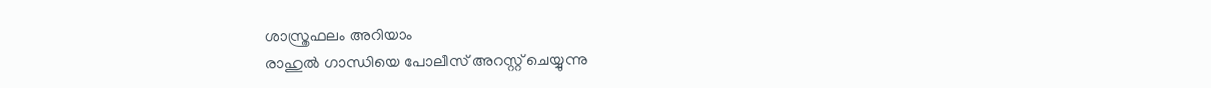ശാസ്ത്രഫലം അറിയാം
രാഹുൽ ഗാന്ധിയെ പോലീസ് അറസ്റ്റ് ചെയ്യുന്നു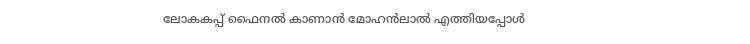ലോകകപ്പ് ഫൈനൽ കാണാൻ മോഹൻലാൽ എത്തിയപ്പോൾ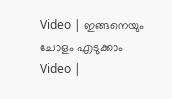Video | ഇങ്ങനെയും ചോളം എടുക്കാം
Video |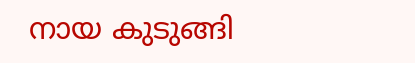നായ കുടുങ്ങി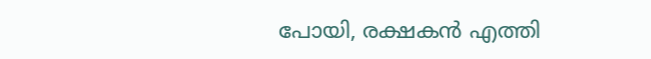പോയി, രക്ഷകൻ എത്തി